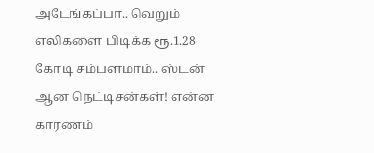அடேங்கப்பா.. வெறும் எலிகளை பிடிக்க ரூ.1.28 கோடி சம்பளமாம்.. ஸ்டன் ஆன நெட்டிசன்கள்! என்ன காரணம்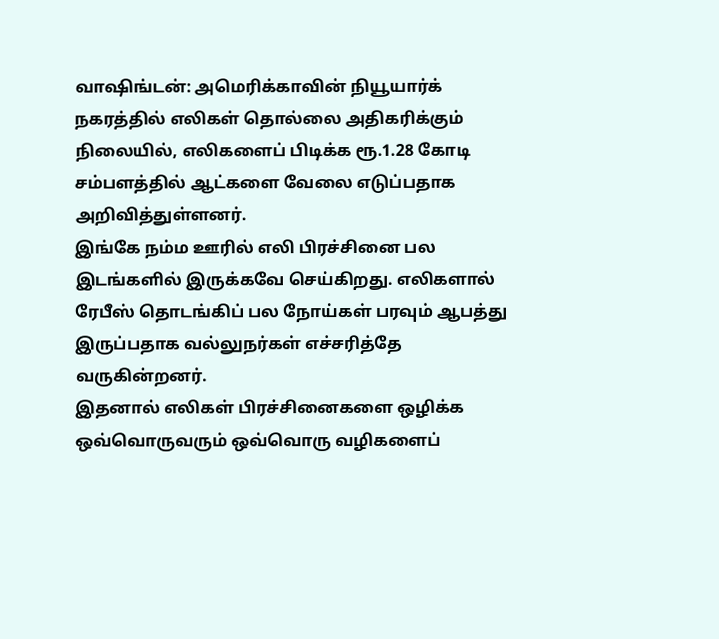வாஷிங்டன்: அமெரிக்காவின் நியூயார்க் நகரத்தில் எலிகள் தொல்லை அதிகரிக்கும் நிலையில், எலிகளைப் பிடிக்க ரூ.1.28 கோடி சம்பளத்தில் ஆட்களை வேலை எடுப்பதாக அறிவித்துள்ளனர்.
இங்கே நம்ம ஊரில் எலி பிரச்சினை பல இடங்களில் இருக்கவே செய்கிறது. எலிகளால் ரேபீஸ் தொடங்கிப் பல நோய்கள் பரவும் ஆபத்து இருப்பதாக வல்லுநர்கள் எச்சரித்தே வருகின்றனர்.
இதனால் எலிகள் பிரச்சினைகளை ஒழிக்க ஒவ்வொருவரும் ஒவ்வொரு வழிகளைப்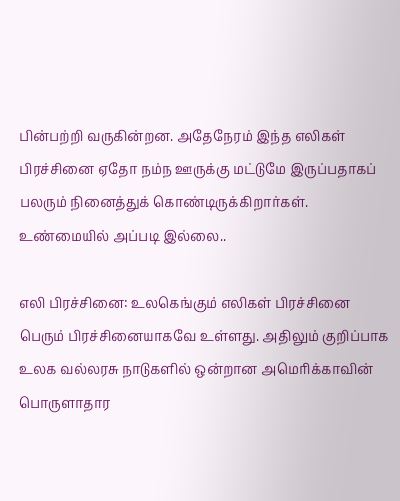பின்பற்றி வருகின்றன. அதேநேரம் இந்த எலிகள் பிரச்சினை ஏதோ நம்ந ஊருக்கு மட்டுமே இருப்பதாகப் பலரும் நினைத்துக் கொண்டிருக்கிறார்கள். உண்மையில் அப்படி இல்லை..

எலி பிரச்சினை: உலகெங்கும் எலிகள் பிரச்சினை பெரும் பிரச்சினையாகவே உள்ளது. அதிலும் குறிப்பாக உலக வல்லரசு நாடுகளில் ஒன்றான அமெரிக்காவின் பொருளாதார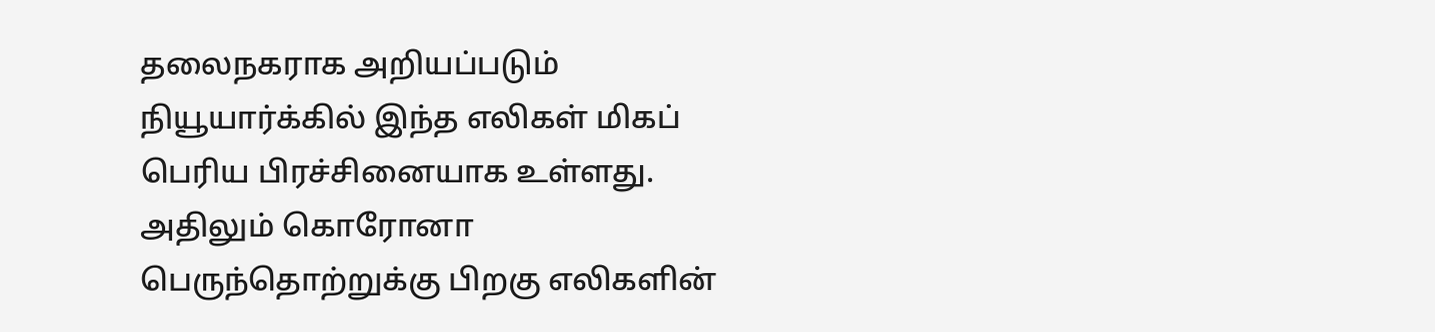தலைநகராக அறியப்படும் நியூயார்க்கில் இந்த எலிகள் மிகப் பெரிய பிரச்சினையாக உள்ளது. அதிலும் கொரோனா பெருந்தொற்றுக்கு பிறகு எலிகளின்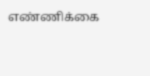எண்ணிக்கை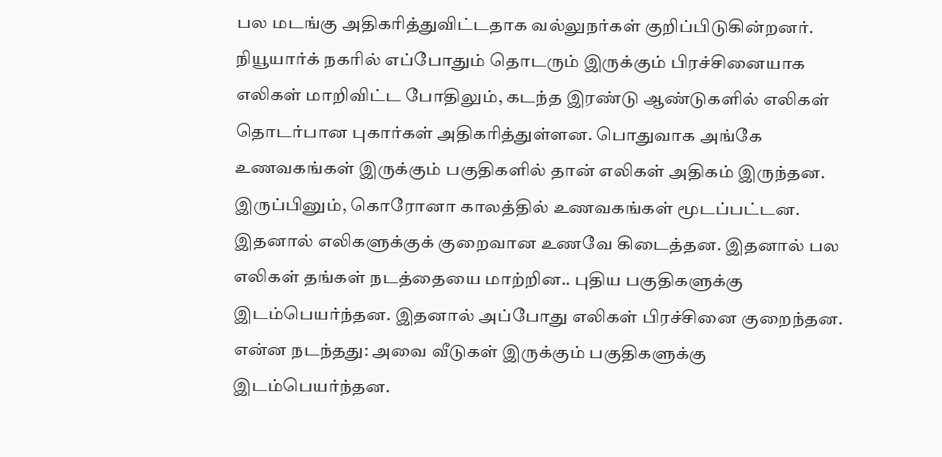பல மடங்கு அதிகரித்துவிட்டதாக வல்லுநர்கள் குறிப்பிடுகின்றனர்.
நியூயார்க் நகரில் எப்போதும் தொடரும் இருக்கும் பிரச்சினையாக எலிகள் மாறிவிட்ட போதிலும், கடந்த இரண்டு ஆண்டுகளில் எலிகள் தொடர்பான புகார்கள் அதிகரித்துள்ளன. பொதுவாக அங்கே உணவகங்கள் இருக்கும் பகுதிகளில் தான் எலிகள் அதிகம் இருந்தன. இருப்பினும், கொரோனா காலத்தில் உணவகங்கள் மூடப்பட்டன. இதனால் எலிகளுக்குக் குறைவான உணவே கிடைத்தன. இதனால் பல எலிகள் தங்கள் நடத்தையை மாற்றின.. புதிய பகுதிகளுக்கு இடம்பெயர்ந்தன. இதனால் அப்போது எலிகள் பிரச்சினை குறைந்தன.
என்ன நடந்தது: அவை வீடுகள் இருக்கும் பகுதிகளுக்கு இடம்பெயர்ந்தன.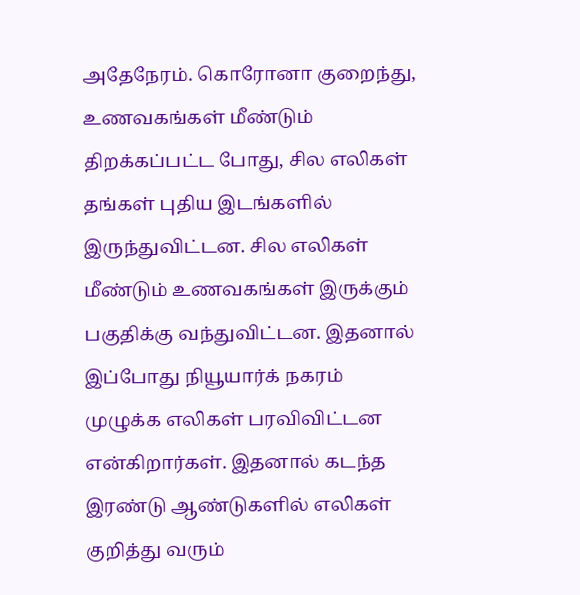அதேநேரம். கொரோனா குறைந்து, உணவகங்கள் மீண்டும் திறக்கப்பட்ட போது, சில எலிகள் தங்கள் புதிய இடங்களில் இருந்துவிட்டன. சில எலிகள் மீண்டும் உணவகங்கள் இருக்கும் பகுதிக்கு வந்துவிட்டன. இதனால் இப்போது நியூயார்க் நகரம் முழுக்க எலிகள் பரவிவிட்டன என்கிறார்கள். இதனால் கடந்த இரண்டு ஆண்டுகளில் எலிகள் குறித்து வரும்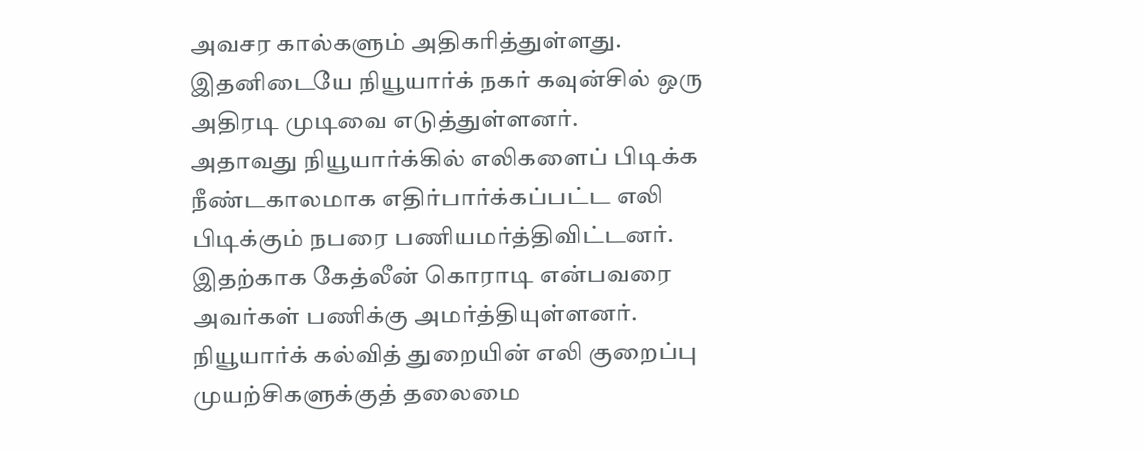அவசர கால்களும் அதிகரித்துள்ளது. இதனிடையே நியூயார்க் நகர் கவுன்சில் ஒரு அதிரடி முடிவை எடுத்துள்ளனர்.
அதாவது நியூயார்க்கில் எலிகளைப் பிடிக்க நீண்டகாலமாக எதிர்பார்க்கப்பட்ட எலி பிடிக்கும் நபரை பணியமர்த்திவிட்டனர். இதற்காக கேத்லீன் கொராடி என்பவரை அவர்கள் பணிக்கு அமர்த்தியுள்ளனர். நியூயார்க் கல்வித் துறையின் எலி குறைப்பு முயற்சிகளுக்குத் தலைமை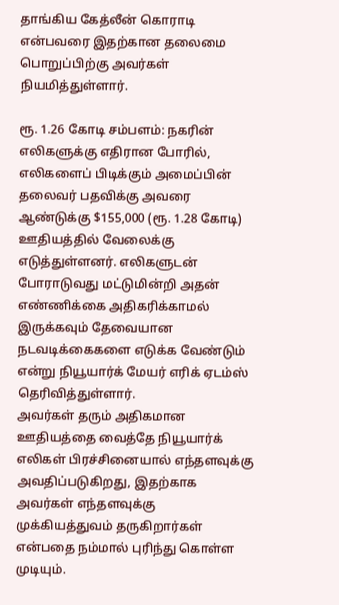தாங்கிய கேத்லீன் கொராடி என்பவரை இதற்கான தலைமை பொறுப்பிற்கு அவர்கள் நியமித்துள்ளார்.

ரூ. 1.26 கோடி சம்பளம்: நகரின் எலிகளுக்கு எதிரான போரில், எலிகளைப் பிடிக்கும் அமைப்பின் தலைவர் பதவிக்கு அவரை ஆண்டுக்கு $155,000 (ரூ. 1.28 கோடி) ஊதியத்தில் வேலைக்கு எடுத்துள்ளனர். எலிகளுடன் போராடுவது மட்டுமின்றி அதன் எண்ணிக்கை அதிகரிக்காமல் இருக்கவும் தேவையான நடவடிக்கைகளை எடுக்க வேண்டும் என்று நியூயார்க் மேயர் எரிக் ஏடம்ஸ் தெரிவித்துள்ளார்.
அவர்கள் தரும் அதிகமான ஊதியத்தை வைத்தே நியூயார்க் எலிகள் பிரச்சினையால் எந்தளவுக்கு அவதிப்படுகிறது, இதற்காக அவர்கள் எந்தளவுக்கு முக்கியத்துவம் தருகிறார்கள் என்பதை நம்மால் புரிந்து கொள்ள முடியும்.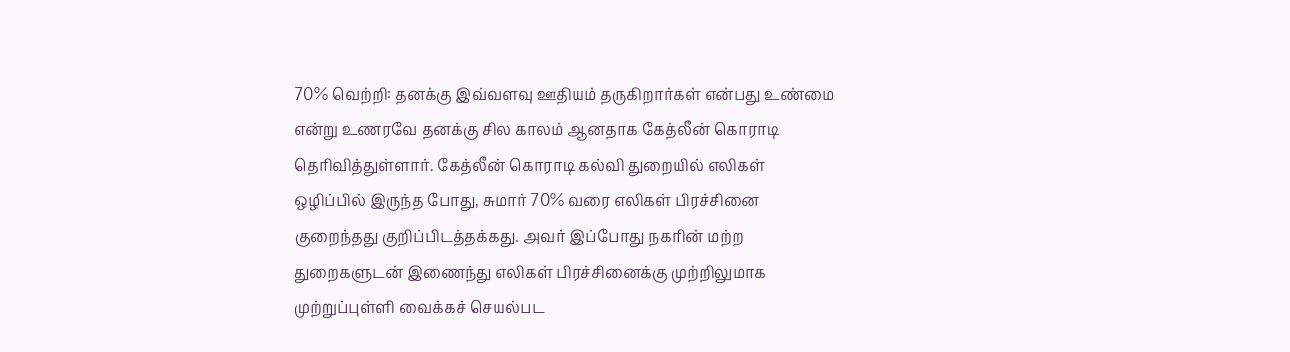70% வெற்றி: தனக்கு இவ்வளவு ஊதியம் தருகிறார்கள் என்பது உண்மை என்று உணரவே தனக்கு சில காலம் ஆனதாக கேத்லீன் கொராடி தெரிவித்துள்ளார். கேத்லீன் கொராடி கல்வி துறையில் எலிகள் ஒழிப்பில் இருந்த போது, சுமார் 70% வரை எலிகள் பிரச்சினை குறைந்தது குறிப்பிடத்தக்கது. அவர் இப்போது நகரின் மற்ற துறைகளுடன் இணைந்து எலிகள் பிரச்சினைக்கு முற்றிலுமாக முற்றுப்புள்ளி வைக்கச் செயல்பட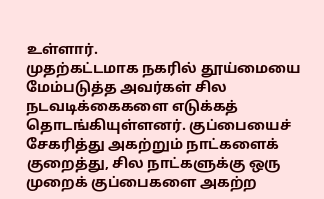உள்ளார்.
முதற்கட்டமாக நகரில் தூய்மையை மேம்படுத்த அவர்கள் சில நடவடிக்கைகளை எடுக்கத் தொடங்கியுள்ளனர். குப்பையைச் சேகரித்து அகற்றும் நாட்களைக் குறைத்து, சில நாட்களுக்கு ஒரு முறைக் குப்பைகளை அகற்ற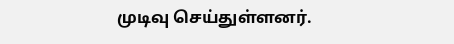முடிவு செய்துள்ளனர்.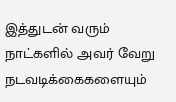இத்துடன் வரும் நாட்களில் அவர் வேறு நடவடிக்கைகளையும்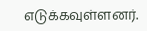எடுக்கவுள்ளனர்.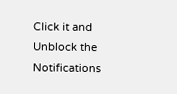Click it and Unblock the Notifications